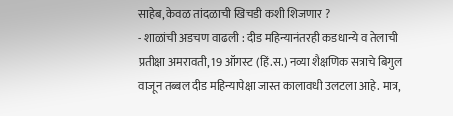साहेब, केवळ तांदळाची खिचडी कशी शिजणार ?
- शाळांची अडचण वाढली : दीड महिन्यानंतरही कडधान्ये व तेलाची प्रतीक्षा अमरावती, 19 ऑगस्ट (हिं.स.) नव्या शैक्षणिक सत्राचे बिगुल वाजून तब्बल दीड महिन्यापेक्षा जास्त कालावधी उलटला आहे. मात्र,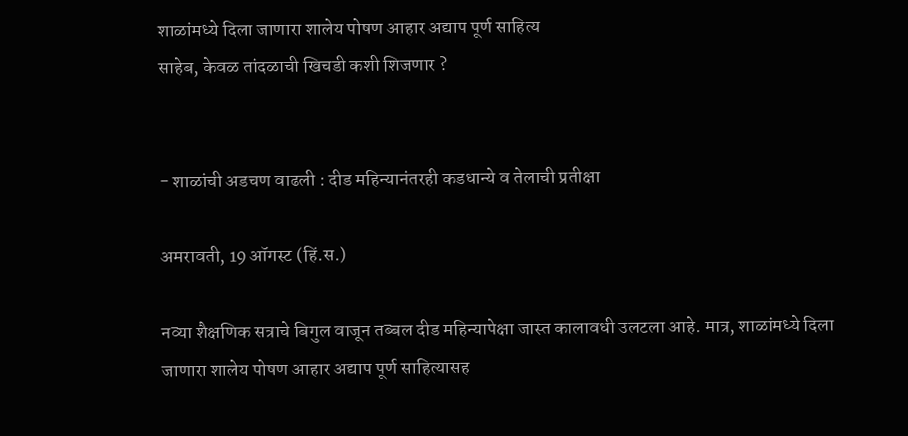शाळांमध्ये दिला जाणारा शालेय पोषण आहार अद्याप पूर्ण साहित्य
साहेब, केवळ तांदळाची खिचडी कशी शिजणार ?


- शाळांची अडचण वाढली : दीड महिन्यानंतरही कडधान्ये व तेलाची प्रतीक्षा

अमरावती, 19 ऑगस्ट (हिं.स.)

नव्या शैक्षणिक सत्राचे बिगुल वाजून तब्बल दीड महिन्यापेक्षा जास्त कालावधी उलटला आहे. मात्र, शाळांमध्ये दिला जाणारा शालेय पोषण आहार अद्याप पूर्ण साहित्यासह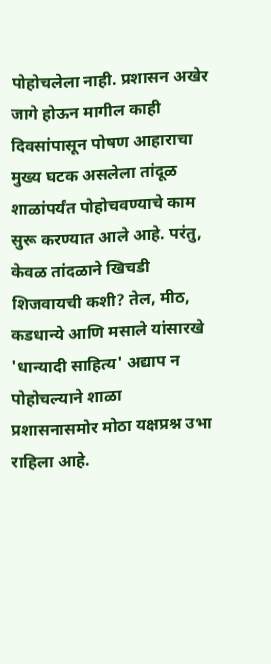पोहोचलेला नाही. प्रशासन अखेर जागे होऊन मागील काही दिवसांपासून पोषण आहाराचा मुख्य घटक असलेला तांदूळ शाळांपर्यंत पोहोचवण्याचे काम सुरू करण्यात आले आहे. परंतु, केवळ तांदळाने खिचडी शिजवायची कशी? तेल, मीठ, कडधान्ये आणि मसाले यांसारखे 'धान्यादी साहित्य' अद्याप न पोहोचल्याने शाळा प्रशासनासमोर मोठा यक्षप्रश्न उभा राहिला आहे.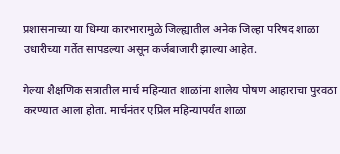प्रशासनाच्या या धिम्या कारभारामुळे जिल्ह्यातील अनेक जिल्हा परिषद शाळा उधारीच्या गर्तेत सापडल्या असून कर्जबाजारी झाल्या आहेत.

गेल्या शैक्षणिक सत्रातील मार्च महिन्यात शाळांना शालेय पोषण आहाराचा पुरवठा करण्यात आला होता. मार्चनंतर एप्रिल महिन्यापर्यंत शाळा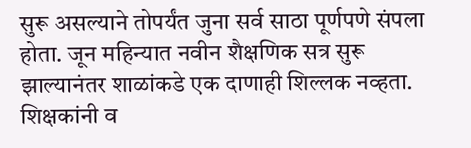सुरू असल्याने तोपर्यंत जुना सर्व साठा पूर्णपणे संपला होता. जून महिन्यात नवीन शैक्षणिक सत्र सुरू झाल्यानंतर शाळांकडे एक दाणाही शिल्लक नव्हता. शिक्षकांनी व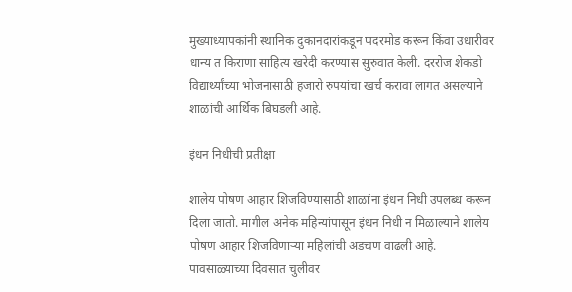मुख्याध्यापकांनी स्थानिक दुकानदारांकडून पदरमोड करून किंवा उधारीवर धान्य त किराणा साहित्य खरेदी करण्यास सुरुवात केली. दररोज शेकडो विद्यार्थ्यांच्या भोजनासाठी हजारो रुपयांचा खर्च करावा लागत असल्याने शाळांची आर्थिक बिघडली आहे.

इंधन निधीची प्रतीक्षा

शालेय पोषण आहार शिजविण्यासाठी शाळांना इंधन निधी उपलब्ध करून दिला जातो. मागील अनेक महिन्यांपासून इंधन निधी न मिळाल्याने शालेय पोषण आहार शिजविणाऱ्या महिलांची अडचण वाढली आहे. पावसाळ्याच्या दिवसात चुलीवर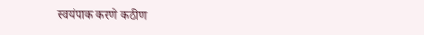स्वयंपाक करणे कठीण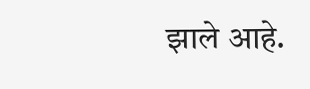झाले आहे.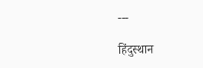---

हिंदुस्थान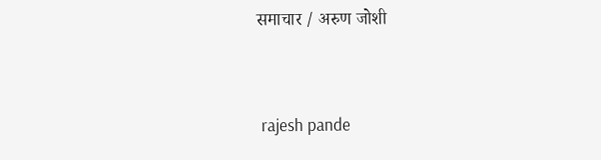समाचार / अरुण जोशी


 rajesh pande